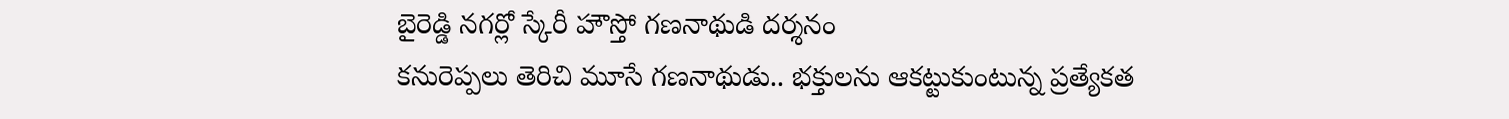బైరెడ్డి నగర్లో స్కేరీ హౌస్తో గణనాథుడి దర్శనం
కనురెప్పలు తెరిచి మూసే గణనాథుడు.. భక్తులను ఆకట్టుకుంటున్న ప్రత్యేకత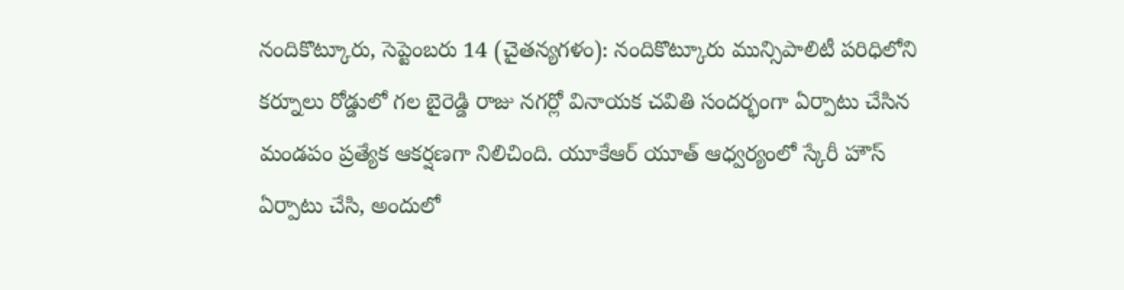నందికొట్కూరు, సెప్టెంబరు 14 (చైతన్యగళం): నందికొట్కూరు మున్సిపాలిటీ పరిధిలోని కర్నూలు రోడ్డులో గల బైరెడ్డి రాజు నగర్లో వినాయక చవితి సందర్భంగా ఏర్పాటు చేసిన మండపం ప్రత్యేక ఆకర్షణగా నిలిచింది. యూకేఆర్ యూత్ ఆధ్వర్యంలో స్కేరీ హౌస్ ఏర్పాటు చేసి, అందులో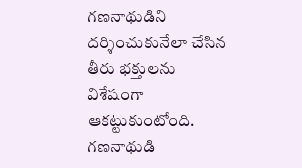గణనాథుడిని దర్శించుకునేలా చేసిన తీరు భక్తులను విశేషంగా ఆకట్టుకుంటోంది. గణనాథుడి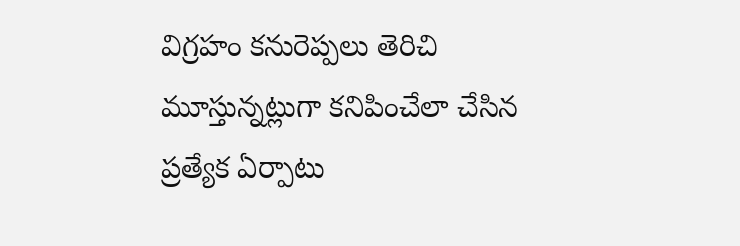విగ్రహం కనురెప్పలు తెరిచి మూస్తున్నట్లుగా కనిపించేలా చేసిన ప్రత్యేక ఏర్పాటు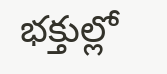భక్తుల్లో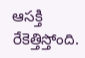ఆసక్తి రేకెత్తిస్తోంది.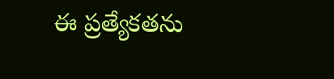ఈ ప్రత్యేకతను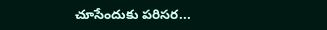చూసేందుకు పరిసర...